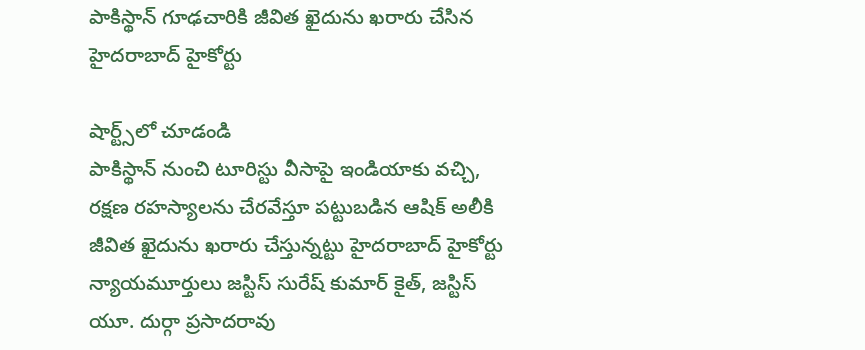పాకిస్థాన్ గూఢచారికి జీవిత ఖైదును ఖరారు చేసిన హైదరాబాద్ హైకోర్టు

షార్ట్స్‌లో చూడండి
పాకిస్థాన్ నుంచి టూరిస్టు వీసాపై ఇండియాకు వచ్చి, రక్షణ రహస్యాలను చేరవేస్తూ పట్టుబడిన ఆషిక్ అలీకి జీవిత ఖైదును ఖరారు చేస్తున్నట్టు హైదరాబాద్ హైకోర్టు న్యాయమూర్తులు జస్టిస్ సురేష్ కుమార్ కైత్, జస్టిస్ యూ. దుర్గా ప్రసాదరావు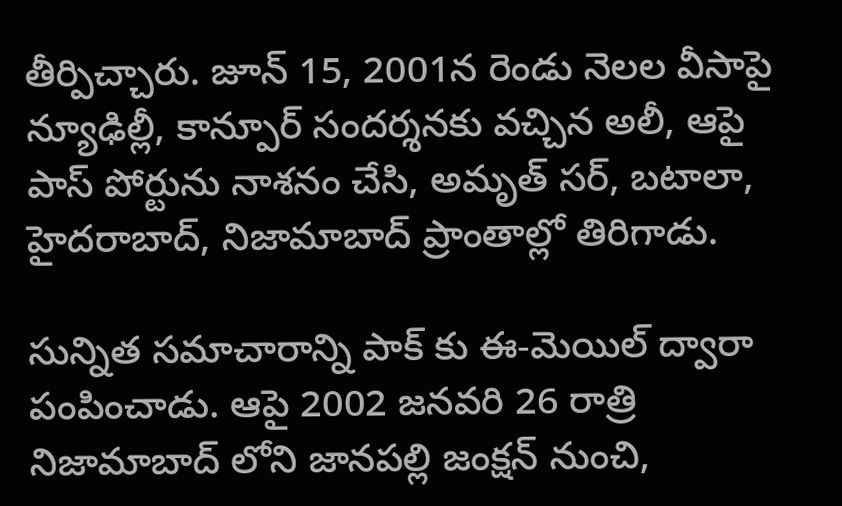తీర్పిచ్చారు. జూన్ 15, 2001న రెండు నెలల వీసాపై న్యూఢిల్లీ, కాన్పూర్ సందర్శనకు వచ్చిన అలీ, ఆపై పాస్ పోర్టును నాశనం చేసి, అమృత్ సర్, బటాలా, హైదరాబాద్, నిజామాబాద్ ప్రాంతాల్లో తిరిగాడు.

సున్నిత సమాచారాన్ని పాక్ కు ఈ-మెయిల్ ద్వారా పంపించాడు. ఆపై 2002 జనవరి 26 రాత్రి నిజామాబాద్ లోని జానపల్లి జంక్షన్ నుంచి,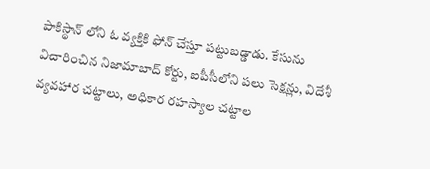పాకిస్థాన్ లోని ఓ వ్యక్తికి ఫోన్ చేస్తూ పట్టుబడ్డాడు. కేసును విచారించిన నిజామాబాద్ కోర్టు, ఐపీసీలోని పలు సెక్షన్లు, విదేశీ వ్యవహార చట్టాలు, అధికార రహస్యాల చట్టాల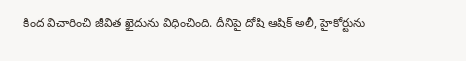కింద విచారించి జీవిత ఖైదును విధించింది. దీనిపై దోషి ఆషిక్ అలీ, హైకోర్టును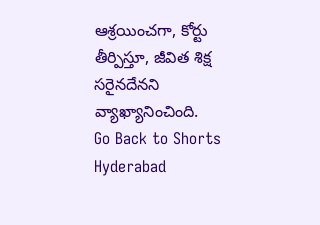ఆశ్రయించగా, కోర్టు తీర్పిస్తూ, జీవిత శిక్ష సరైనదేనని వ్యాఖ్యానించింది.
Go Back to Shorts
Hyderabad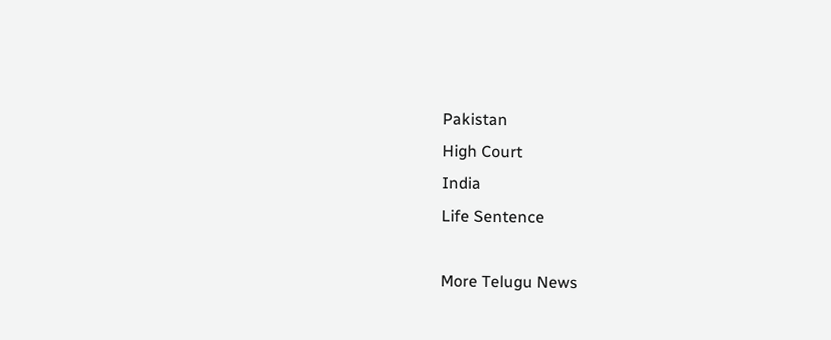Pakistan
High Court
India
Life Sentence

More Telugu News